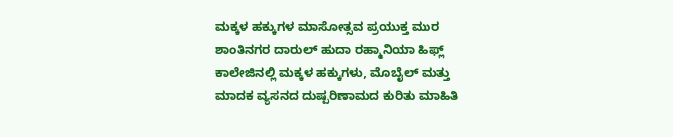ಮಕ್ಕಳ ಹಕ್ಕುಗಳ ಮಾಸೋತ್ಸವ ಪ್ರಯುಕ್ತ ಮುರ ಶಾಂತಿನಗರ ದಾರುಲ್ ಹುದಾ ರಹ್ಮಾನಿಯಾ ಹಿಫ್ಲ್ ಕಾಲೇಜಿನಲ್ಲಿ ಮಕ್ಕಳ ಹಕ್ಕುಗಳು, ಮೊಬೈಲ್ ಮತ್ತು ಮಾದಕ ವ್ಯಸನದ ದುಷ್ಪರಿಣಾಮದ ಕುರಿತು ಮಾಹಿತಿ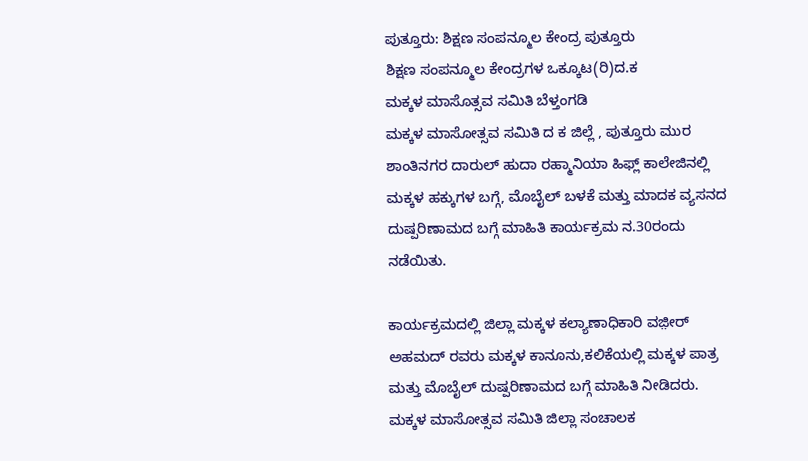ಪುತ್ತೂರು: ಶಿಕ್ಷಣ ಸಂಪನ್ಮೂಲ ಕೇಂದ್ರ ಪುತ್ತೂರು
ಶಿಕ್ಷಣ ಸಂಪನ್ಮೂಲ ಕೇಂದ್ರಗಳ ಒಕ್ಕೂಟ(ರಿ)ದ.ಕ
ಮಕ್ಕಳ ಮಾಸೊತ್ಸವ ಸಮಿತಿ ಬೆಳ್ತಂಗಡಿ
ಮಕ್ಕಳ ಮಾಸೋತ್ಸವ ಸಮಿತಿ ದ ಕ ಜಿಲ್ಲೆ , ಪುತ್ತೂರು ಮುರ ಶಾಂತಿನಗರ ದಾರುಲ್ ಹುದಾ ರಹ್ಮಾನಿಯಾ ಹಿಫ್ಲ್ ಕಾಲೇಜಿನಲ್ಲಿ ಮಕ್ಕಳ ಹಕ್ಕುಗಳ ಬಗ್ಗೆ, ಮೊಬೈಲ್ ಬಳಕೆ ಮತ್ತು ಮಾದಕ ವ್ಯಸನದ ದುಷ್ಪರಿಣಾಮದ ಬಗ್ಗೆ ಮಾಹಿತಿ ಕಾರ್ಯಕ್ರಮ ನ.30ರಂದು ನಡೆಯಿತು.

ಕಾರ್ಯಕ್ರಮದಲ್ಲಿ ಜಿಲ್ಲಾ ಮಕ್ಕಳ ಕಲ್ಯಾಣಾಧಿಕಾರಿ ವಜ಼ೀರ್ ಅಹಮದ್ ರವರು ಮಕ್ಕಳ ಕಾನೂನು,ಕಲಿಕೆಯಲ್ಲಿ ಮಕ್ಕಳ ಪಾತ್ರ ಮತ್ತು ಮೊಬೈಲ್ ದುಷ್ಪರಿಣಾಮದ ಬಗ್ಗೆ ಮಾಹಿತಿ ನೀಡಿದರು. ಮಕ್ಕಳ ಮಾಸೋತ್ಸವ ಸಮಿತಿ ಜಿಲ್ಲಾ ಸಂಚಾಲಕ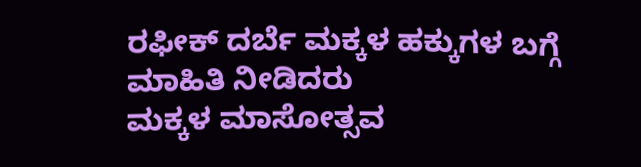ರಫೀಕ್ ದರ್ಬೆ ಮಕ್ಕಳ ಹಕ್ಕುಗಳ ಬಗ್ಗೆ ಮಾಹಿತಿ ನೀಡಿದರು
ಮಕ್ಕಳ ಮಾಸೋತ್ಸವ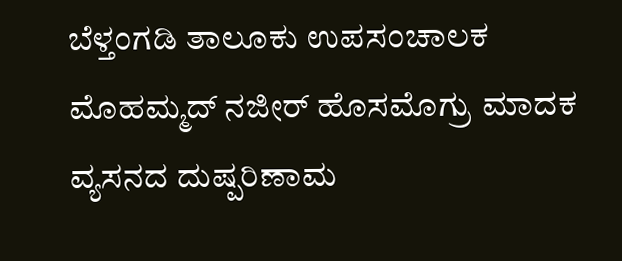ಬೆಳ್ತಂಗಡಿ ತಾಲೂಕು ಉಪಸಂಚಾಲಕ ಮೊಹಮ್ಮದ್ ನಜೀರ್ ಹೊಸಮೊಗ್ರು ಮಾದಕ ವ್ಯಸನದ ದುಷ್ಪರಿಣಾಮ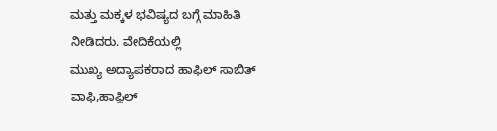ಮತ್ತು ಮಕ್ಕಳ ಭವಿಷ್ಯದ ಬಗ್ಗೆ ಮಾಹಿತಿ ನೀಡಿದರು. ವೇದಿಕೆಯಲ್ಲಿ
ಮುಖ್ಯ ಅದ್ಯಾಪಕರಾದ ಹಾಫಿಲ್ ಸಾಬಿತ್ ವಾಫಿ,ಹಾಫ಼ಿಲ್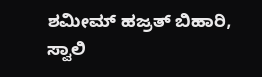ಶಮೀಮ್ ಹಜ್ರತ್ ಬಿಹಾರಿ, ಸ್ವಾಲಿ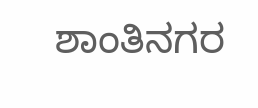ಶಾಂತಿನಗರ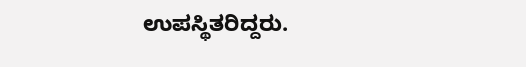ಉಪಸ್ಥಿತರಿದ್ದರು.